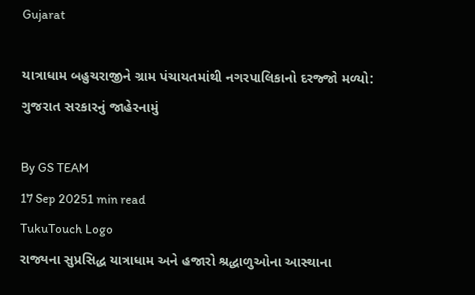Gujarat

યાત્રાધામ બહુચરાજીને ગ્રામ પંચાયતમાંથી નગરપાલિકાનો દરજ્જો મળ્યો: ગુજરાત સરકારનું જાહેરનામું

By GS TEAM
17 Sep 20251 min read
TukuTouch Logo
રાજ્યના સુપ્રસિદ્ધ યાત્રાધામ અને હજારો શ્રદ્ધાળુઓના આસ્થાના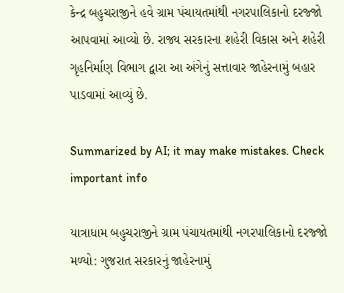કેન્દ્ર બહુચરાજીને હવે ગ્રામ પંચાયતમાંથી નગરપાલિકાનો દરજ્જો આપવામાં આવ્યો છે. રાજ્ય સરકારના શહેરી વિકાસ અને શહેરી ગૃહનિર્માણ વિભાગ દ્વારા આ અંગેનું સત્તાવાર જાહેરનામું બહાર પાડવામાં આવ્યું છે.

Summarized by AI; it may make mistakes. Check important info

યાત્રાધામ બહુચરાજીને ગ્રામ પંચાયતમાંથી નગરપાલિકાનો દરજ્જો મળ્યો: ગુજરાત સરકારનું જાહેરનામું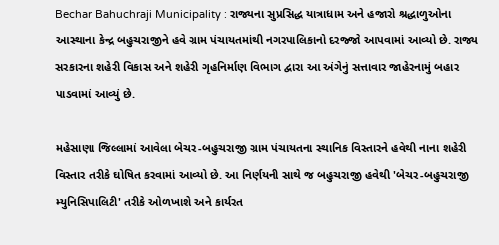Bechar Bahuchraji Municipality : રાજ્યના સુપ્રસિદ્ધ યાત્રાધામ અને હજારો શ્રદ્ધાળુઓના આસ્થાના કેન્દ્ર બહુચરાજીને હવે ગ્રામ પંચાયતમાંથી નગરપાલિકાનો દરજ્જો આપવામાં આવ્યો છે. રાજ્ય સરકારના શહેરી વિકાસ અને શહેરી ગૃહનિર્માણ વિભાગ દ્વારા આ અંગેનું સત્તાવાર જાહેરનામું બહાર પાડવામાં આવ્યું છે.

મહેસાણા જિલ્લામાં આવેલા બેચર-બહુચરાજી ગ્રામ પંચાયતના સ્થાનિક વિસ્તારને હવેથી નાના શહેરી વિસ્તાર તરીકે ઘોષિત કરવામાં આવ્યો છે. આ નિર્ણયની સાથે જ બહુચરાજી હવેથી 'બેચર-બહુચરાજી મ્યુનિસિપાલિટી' તરીકે ઓળખાશે અને કાર્યરત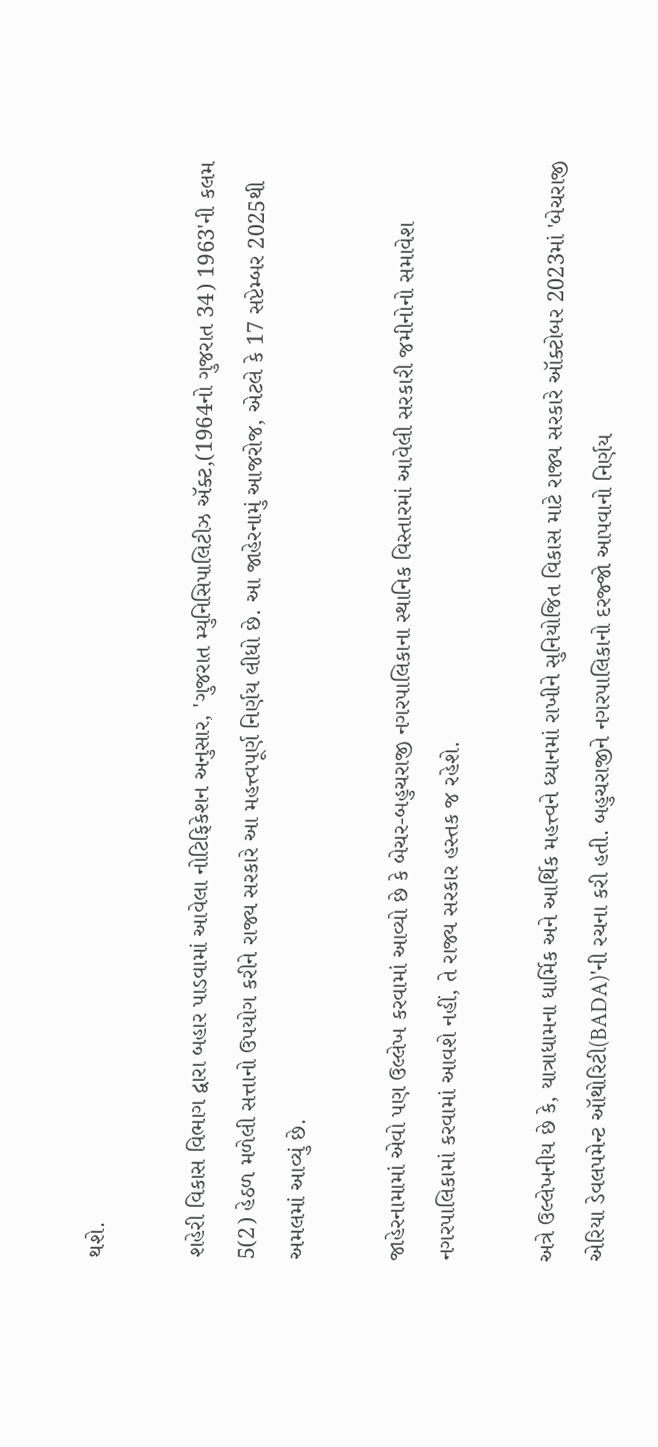થશે.

શહેરી વિકાસ વિભાગ દ્વારા બહાર પાડવામાં આવેલા નોટિફિકેશન અનુસાર, 'ગુજરાત મ્યુનિસિપાલિટીઝ ઍક્ટ,(1964નો ગુજરાત 34) 1963'ની કલમ 5(2) હેઠળ મળેલી સત્તાનો ઉપયોગ કરીને રાજ્ય સરકારે આ મહત્ત્વપૂર્ણ નિર્ણય લીધો છે. આ જાહેરનામું આજરોજ, એટલે કે 17 સપ્ટેમ્બર 2025થી અમલમાં આવ્યું છે.

જાહેરનામામાં એવો પણ ઉલ્લેખ કરવામાં આવ્યો છે કે બેચર-બહુચરાજી નગરપાલિકાના સ્થાનિક વિસ્તારમાં આવેલી સરકારી જમીનોનો સમાવેશ નગરપાલિકામાં કરવામાં આવશે નહીં, તે રાજ્ય સરકાર હસ્તક જ રહેશે.

અત્રે ઉલ્લેખનીય છે કે, યાત્રાધામના ધાર્મિક અને આર્થિક મહત્ત્વને ધ્યાનમાં રાખીને સુનિયોજિત વિકાસ માટે રાજ્ય સરકારે ઑક્ટોબર 2023માં 'બેચરાજી એરિયા ડેવલપમેન્ટ ઑથોરિટી(BADA)'ની રચના કરી હતી. બહુચરાજીને નગરપાલિકાનો દરજ્જો આપવાનો નિર્ણય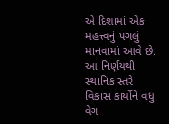એ દિશામાં એક મહત્ત્વનું પગલું માનવામાં આવે છે. આ નિર્ણયથી સ્થાનિક સ્તરે વિકાસ કાર્યોને વધુ વેગ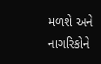મળશે અને નાગરિકોને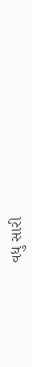વધુ સારી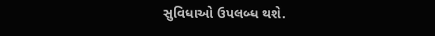સુવિધાઓ ઉપલબ્ધ થશે.